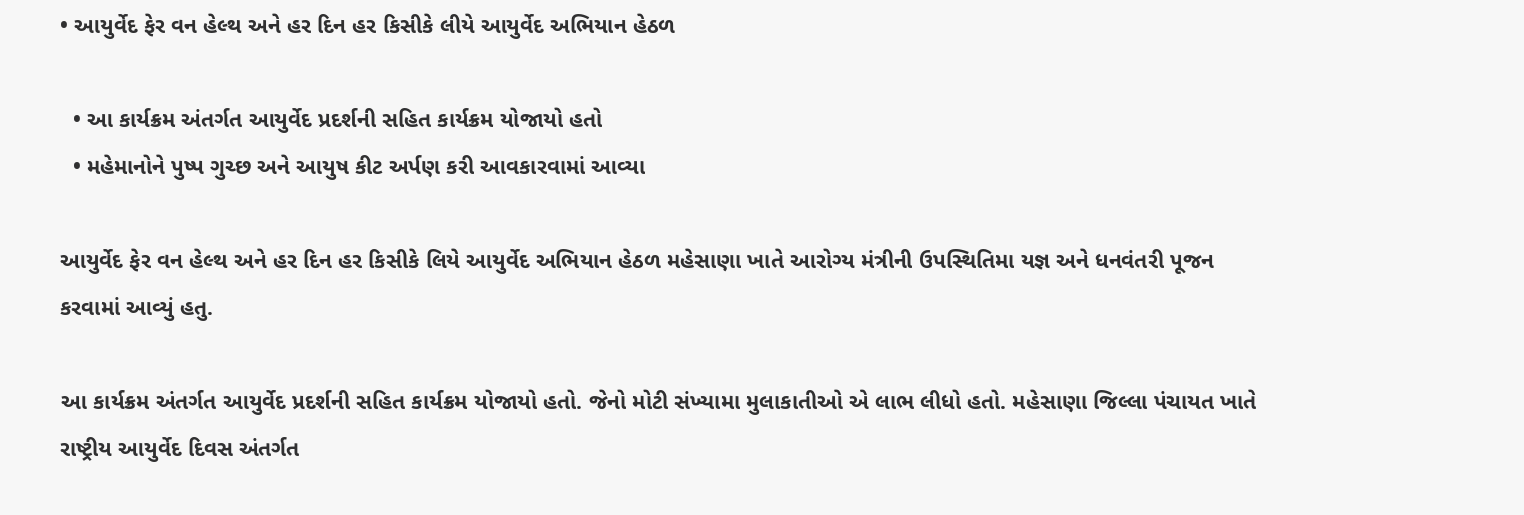• આયુર્વેદ ફેર વન હેલ્થ અને હર દિન હર કિસીકે લીયે આયુર્વેદ અભિયાન હેઠળ

  • આ કાર્યક્રમ અંતર્ગત આયુર્વેદ પ્રદર્શની સહિત કાર્યક્રમ યોજાયો હતો
  • મહેમાનોને પુષ્પ ગુચ્છ અને આયુષ કીટ અર્પણ કરી આવકારવામાં આવ્યા

આયુર્વેદ ફેર વન હેલ્થ અને હર દિન હર કિસીકે લિયે આયુર્વેદ અભિયાન હેઠળ મહેસાણા ખાતે આરોગ્ય મંત્રીની ઉપસ્થિતિમા યજ્ઞ અને ધનવંતરી પૂજન કરવામાં આવ્યું હતુ.

આ કાર્યક્રમ અંતર્ગત આયુર્વેદ પ્રદર્શની સહિત કાર્યક્રમ યોજાયો હતો. જેનો મોટી સંખ્યામા મુલાકાતીઓ એ લાભ લીધો હતો. મહેસાણા જિલ્લા પંચાયત ખાતે રાષ્ટ્રીય આયુર્વેદ દિવસ અંતર્ગત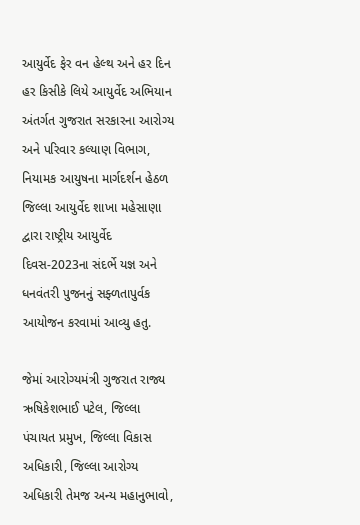આયુર્વેદ ફેર વન હેલ્થ અને હર દિન હર કિસીકે લિયે આયુર્વેદ અભિયાન અંતર્ગત ગુજરાત સરકારના આરોગ્ય અને પરિવાર કલ્યાણ વિભાગ, નિયામક આયુષના માર્ગદર્શન હેઠળ જિલ્લા આયુર્વેદ શાખા મહેસાણા દ્વારા રાષ્ટ્રીય આયુર્વેદ દિવસ-2023ના સંદર્ભે યજ્ઞ અને ધનવંતરી પુજનનું સફ્ળતાપુર્વક આયોજન કરવામાં આવ્યુ હતુ.

જેમાં આરોગ્યમંત્રી ગુજરાત રાજ્ય ઋષિકેશભાઈ પટેલ, જિલ્લા પંચાયત પ્રમુખ, જિલ્લા વિકાસ અધિકારી, જિલ્લા આરોગ્ય અધિકારી તેમજ અન્ય મહાનુભાવો,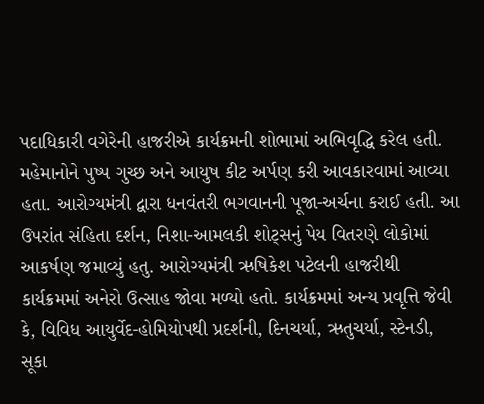પદાધિકારી વગેરેની હાજરીએ કાર્યક્રમની શોભામાં અભિવૃદ્ધિ કરેલ હતી. મહેમાનોને પુષ્પ ગુચ્છ અને આયુષ કીટ અર્પણ કરી આવકારવામાં આવ્યા હતા. આરોગ્યમંત્રી દ્વારા ધનવંતરી ભગવાનની પૂજા-અર્ચના કરાઈ હતી. આ ઉપરાંત સંહિતા દર્શન, નિશા-આમલકી શોટ્સનું પેય વિતરણે લોકોમાં આકર્ષણ જમાવ્યું હતુ. આરોગ્યમંત્રી ઋષિકેશ પટેલની હાજરીથી કાર્યક્રમમાં અનેરો ઉત્સાહ જોવા મળ્યો હતો. કાર્યક્રમમાં અન્ય પ્રવૃત્તિ જેવી કે, વિવિધ આયુર્વેદ-હોમિયોપથી પ્રદર્શની, દિનચર્યા, ઋતુચર્યા, સ્ટેનડી, સૂકા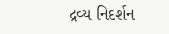દ્રવ્ય નિદર્શન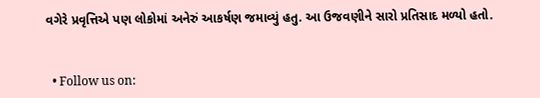વગેરે પ્રવૃત્તિએ પણ લોકોમાં અનેરું આકર્ષણ જમાવ્યું હતુ. આ ઉજવણીને સારો પ્રતિસાદ મળ્યો હતો.


  • Follow us on: